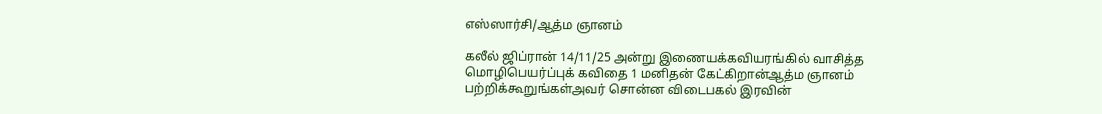எஸ்ஸார்சி/ஆத்ம ஞானம்

கலீல் ஜிப்ரான் 14/11/25 அன்று இணையக்கவியரங்கில் வாசித்த மொழிபெயர்ப்புக் கவிதை 1 மனிதன் கேட்கிறான்ஆத்ம ஞானம் பற்றிக்கூறுங்கள்அவர் சொன்ன விடைபகல் இரவின்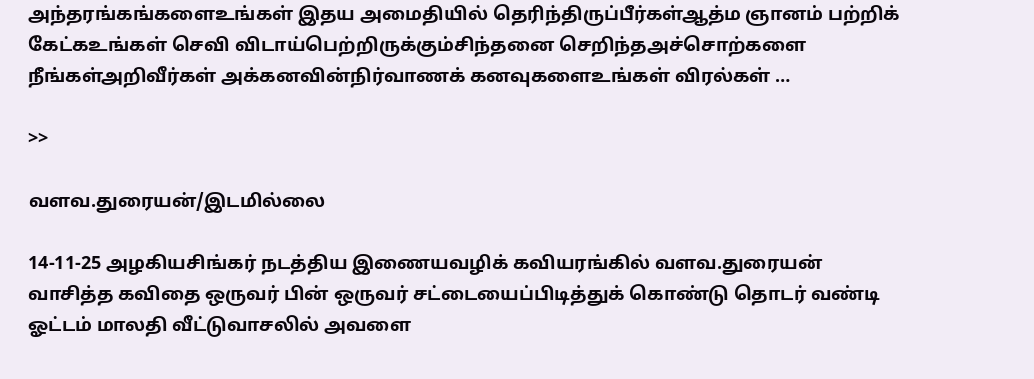அந்தரங்கங்களைஉங்கள் இதய அமைதியில் தெரிந்திருப்பீர்கள்ஆத்ம ஞானம் பற்றிக் கேட்கஉங்கள் செவி விடாய்பெற்றிருக்கும்சிந்தனை செறிந்தஅச்சொற்களை நீங்கள்அறிவீர்கள் அக்கனவின்நிர்வாணக் கனவுகளைஉங்கள் விரல்கள் …

>>

வளவ.துரையன்/இடமில்லை

14-11-25 அழகியசிங்கர் நடத்திய இணையவழிக் கவியரங்கில் வளவ.துரையன் வாசித்த கவிதை ஒருவர் பின் ஒருவர் சட்டையைப்பிடித்துக் கொண்டு தொடர் வண்டி ஓட்டம் மாலதி வீட்டுவாசலில் அவளை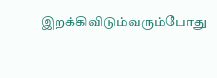இறக்கிவிடும்வரும்போது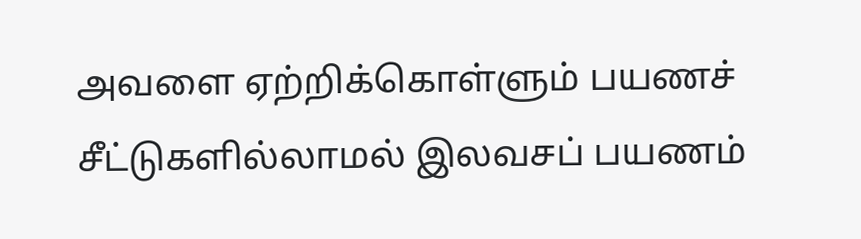அவளை ஏற்றிக்கொள்ளும் பயணச் சீட்டுகளில்லாமல் இலவசப் பயணம்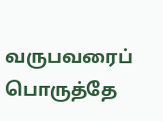வருபவரைப் பொருத்தே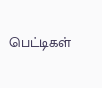பெட்டிகள்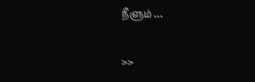நீளும் …

>>